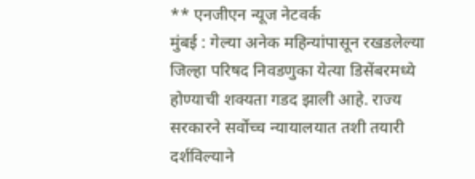** एनजीएन न्यूज नेटवर्क
मुंबई : गेल्या अनेक महिन्यांपासून रखडलेल्या जिल्हा परिषद निवडणुका येत्या डिसेंबरमध्ये होण्याची शक्यता गडद झाली आहे. राज्य सरकारने सर्वोच्च न्यायालयात तशी तयारी दर्शविल्याने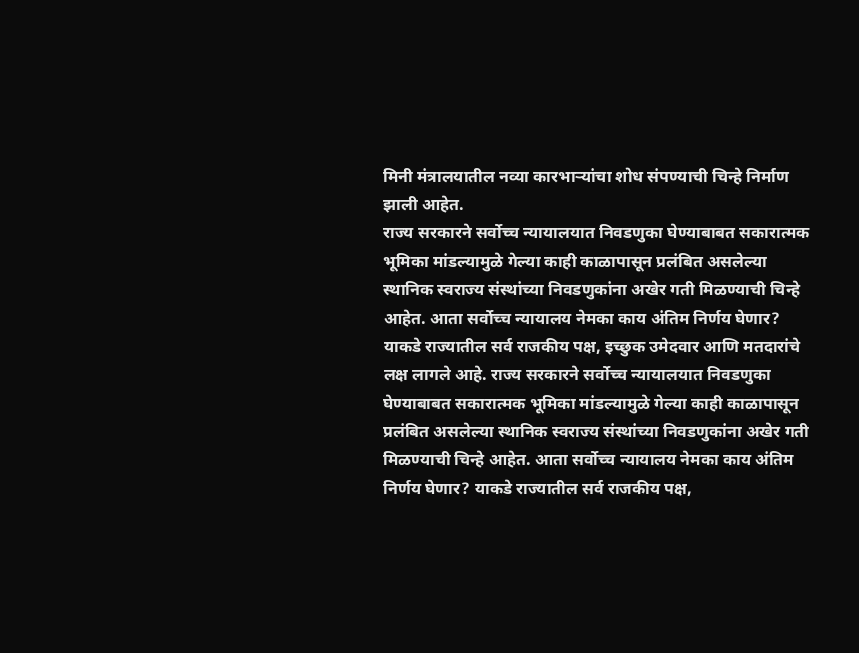मिनी मंत्रालयातील नव्या कारभाऱ्यांचा शोध संपण्याची चिन्हे निर्माण झाली आहेत.
राज्य सरकारने सर्वोच्च न्यायालयात निवडणुका घेण्याबाबत सकारात्मक भूमिका मांडल्यामुळे गेल्या काही काळापासून प्रलंबित असलेल्या स्थानिक स्वराज्य संस्थांच्या निवडणुकांना अखेर गती मिळण्याची चिन्हे आहेत. आता सर्वोच्च न्यायालय नेमका काय अंतिम निर्णय घेणार? याकडे राज्यातील सर्व राजकीय पक्ष, इच्छुक उमेदवार आणि मतदारांचे लक्ष लागले आहे. राज्य सरकारने सर्वोच्च न्यायालयात निवडणुका घेण्याबाबत सकारात्मक भूमिका मांडल्यामुळे गेल्या काही काळापासून प्रलंबित असलेल्या स्थानिक स्वराज्य संस्थांच्या निवडणुकांना अखेर गती मिळण्याची चिन्हे आहेत. आता सर्वोच्च न्यायालय नेमका काय अंतिम निर्णय घेणार? याकडे राज्यातील सर्व राजकीय पक्ष,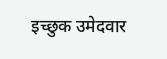इच्छुक उमेदवार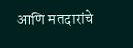आणि मतदारांचे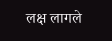लक्ष लागले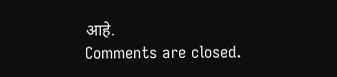आहे.
Comments are closed.